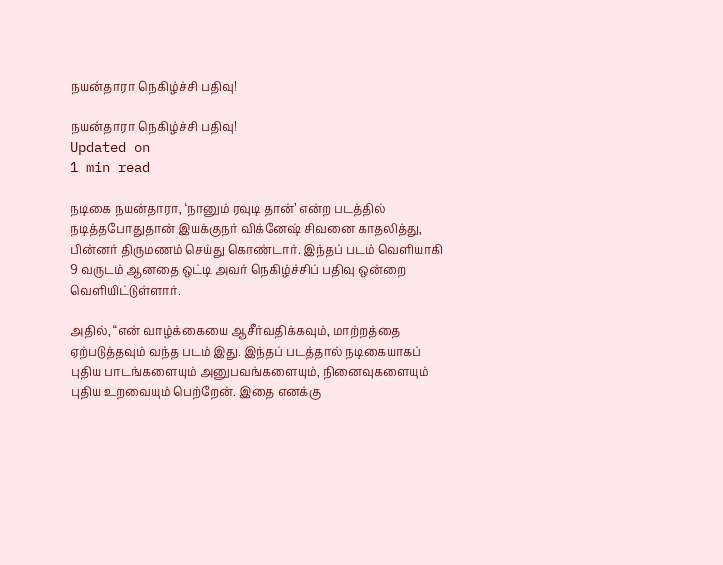நயன்தாரா நெகிழ்ச்சி பதிவு!

நயன்தாரா நெகிழ்ச்சி பதிவு!
Updated on
1 min read

நடிகை நயன்தாரா, ‘நானும் ரவுடி தான்’ என்ற படத்தில் நடித்தபோதுதான் இயக்குநர் விக்னேஷ் சிவனை காதலித்து, பின்னர் திருமணம் செய்து கொண்டார். இந்தப் படம் வெளியாகி 9 வருடம் ஆனதை ஒட்டி அவர் நெகிழ்ச்சிப் பதிவு ஒன்றை வெளியிட்டுள்ளார்.

அதில், “என் வாழ்க்கையை ஆசீர்வதிக்கவும், மாற்றத்தை ஏற்படுத்தவும் வந்த படம் இது. இந்தப் படத்தால் நடிகையாகப் புதிய பாடங்களையும் அனுபவங்களையும், நினைவுகளையும் புதிய உறவையும் பெற்றேன். இதை எனக்கு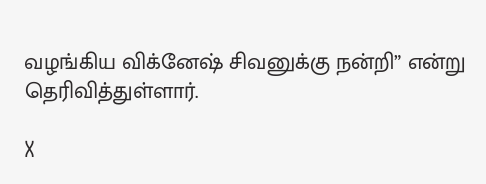வழங்கிய விக்னேஷ் சிவனுக்கு நன்றி” என்று தெரிவித்துள்ளார்.

X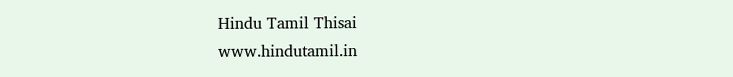Hindu Tamil Thisai
www.hindutamil.in